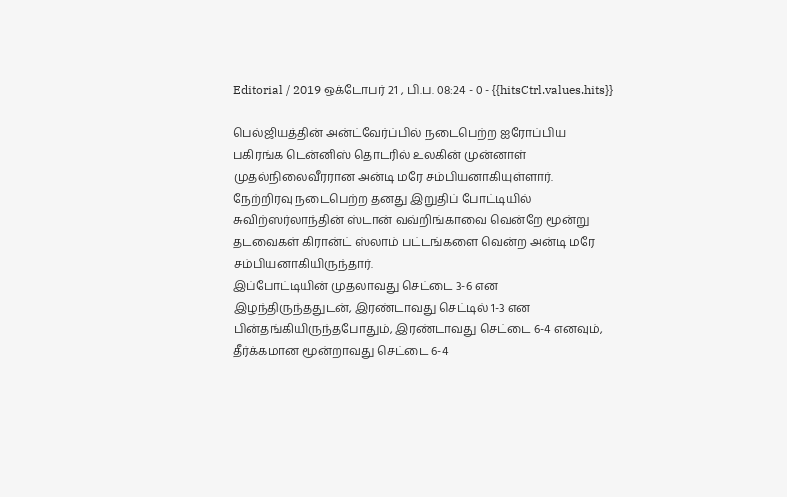Editorial / 2019 ஒக்டோபர் 21 , பி.ப. 08:24 - 0 - {{hitsCtrl.values.hits}}

பெல்ஜியத்தின் அன்ட்வேர்ப்பில் நடைபெற்ற ஐரோப்பிய பகிரங்க டென்னிஸ் தொடரில் உலகின் முன்னாள் முதல்நிலைவீரரான அன்டி மரே சம்பியனாகியுள்ளார்.
நேற்றிரவு நடைபெற்ற தனது இறுதிப் போட்டியில் சுவிற்ஸர்லாந்தின் ஸ்டான் வவ்றிங்காவை வென்றே மூன்று தடவைகள் கிரான்ட் ஸ்லாம் பட்டங்களை வென்ற அன்டி மரே சம்பியனாகியிருந்தார்.
இப்போட்டியின் முதலாவது செட்டை 3-6 என இழந்திருந்ததுடன், இரண்டாவது செட்டில் 1-3 என பின்தங்கியிருந்தபோதும், இரண்டாவது செட்டை 6-4 எனவும், தீர்க்கமான மூன்றாவது செட்டை 6-4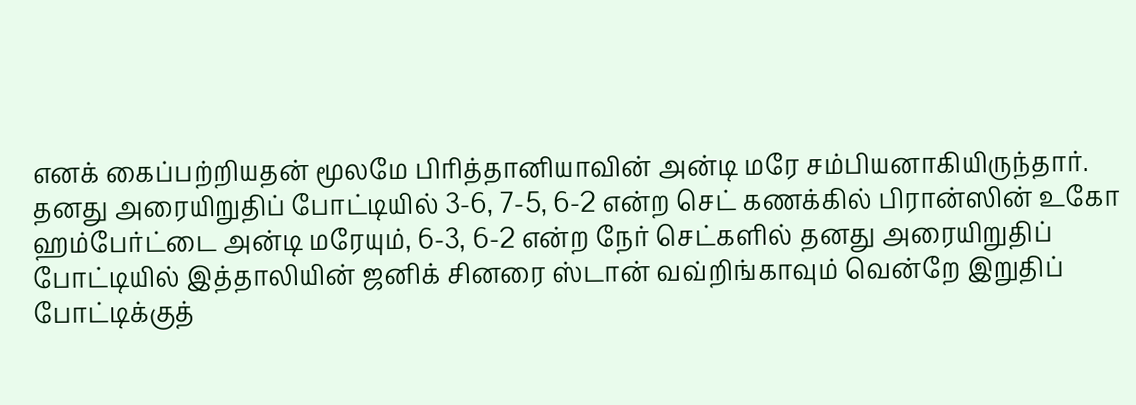எனக் கைப்பற்றியதன் மூலமே பிரித்தானியாவின் அன்டி மரே சம்பியனாகியிருந்தார்.
தனது அரையிறுதிப் போட்டியில் 3-6, 7-5, 6-2 என்ற செட் கணக்கில் பிரான்ஸின் உகோ ஹம்பேர்ட்டை அன்டி மரேயும், 6-3, 6-2 என்ற நேர் செட்களில் தனது அரையிறுதிப் போட்டியில் இத்தாலியின் ஜனிக் சினரை ஸ்டான் வவ்றிங்காவும் வென்றே இறுதிப் போட்டிக்குத்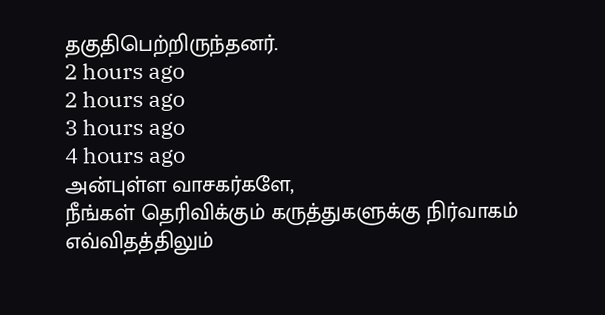தகுதிபெற்றிருந்தனர்.
2 hours ago
2 hours ago
3 hours ago
4 hours ago
அன்புள்ள வாசகர்களே,
நீங்கள் தெரிவிக்கும் கருத்துகளுக்கு நிர்வாகம் எவ்விதத்திலும்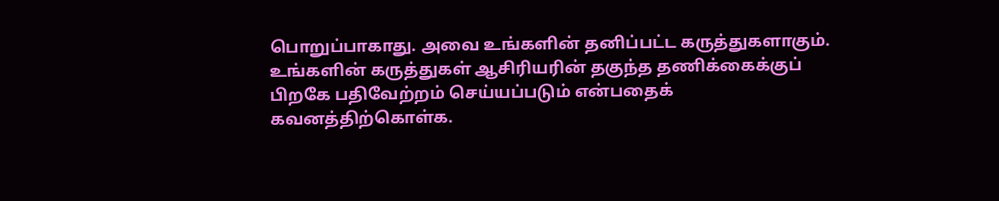பொறுப்பாகாது. அவை உங்களின் தனிப்பட்ட கருத்துகளாகும். உங்களின் கருத்துகள் ஆசிரியரின் தகுந்த தணிக்கைக்குப் பிறகே பதிவேற்றம் செய்யப்படும் என்பதைக் கவனத்திற்கொள்க.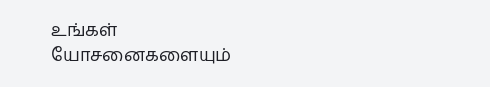உங்கள் யோசனைகளையும்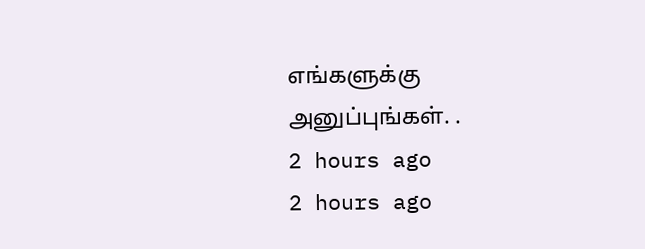எங்களுக்கு அனுப்புங்கள். .
2 hours ago
2 hours ago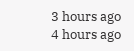3 hours ago
4 hours ago